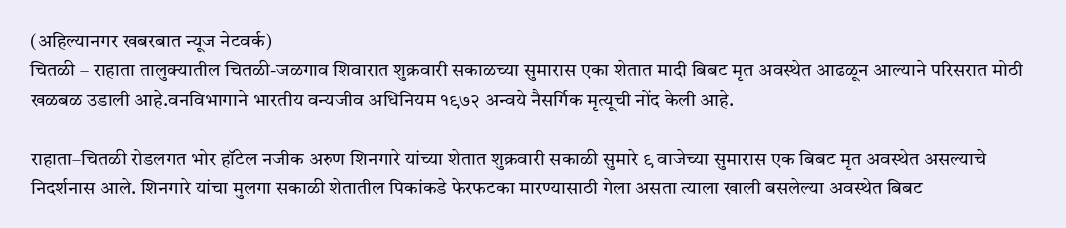(अहिल्यानगर खबरबात न्यूज नेटवर्क)
चितळी – राहाता तालुक्यातील चितळी-जळगाव शिवारात शुक्रवारी सकाळच्या सुमारास एका शेतात मादी बिबट मृत अवस्थेत आढळून आल्याने परिसरात मोठी खळबळ उडाली आहे.वनविभागाने भारतीय वन्यजीव अधिनियम १९७२ अन्वये नैसर्गिक मृत्यूची नोंद केली आहे.

राहाता–चितळी रोडलगत भोर हॉटेल नजीक अरुण शिनगारे यांच्या शेतात शुक्रवारी सकाळी सुमारे ९ वाजेच्या सुमारास एक बिबट मृत अवस्थेत असल्याचे निदर्शनास आले. शिनगारे यांचा मुलगा सकाळी शेतातील पिकांकडे फेरफटका मारण्यासाठी गेला असता त्याला खाली बसलेल्या अवस्थेत बिबट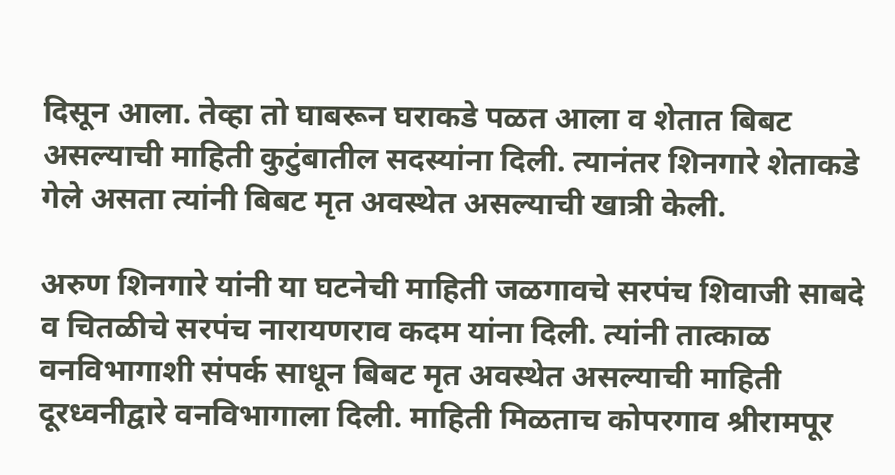दिसून आला. तेव्हा तो घाबरून घराकडे पळत आला व शेतात बिबट असल्याची माहिती कुटुंबातील सदस्यांना दिली. त्यानंतर शिनगारे शेताकडे गेले असता त्यांनी बिबट मृत अवस्थेत असल्याची खात्री केली.

अरुण शिनगारे यांनी या घटनेची माहिती जळगावचे सरपंच शिवाजी साबदे व चितळीचे सरपंच नारायणराव कदम यांना दिली. त्यांनी तात्काळ वनविभागाशी संपर्क साधून बिबट मृत अवस्थेत असल्याची माहिती दूरध्वनीद्वारे वनविभागाला दिली. माहिती मिळताच कोपरगाव श्रीरामपूर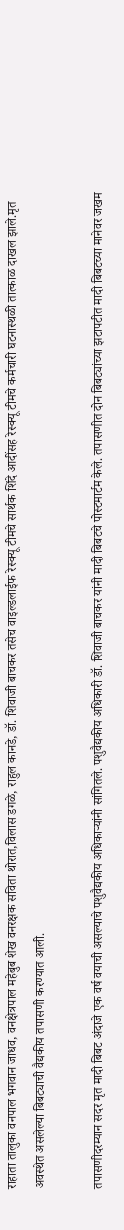राहाता तालुका वनपाल भगवान जाधव, वनक्षेत्रपाल महेबुब शेख वनरक्षक सविता थोरात,विलास डगळे, राहुल कानडे, डॉ. शिवाजी बाचकर तसेच वाइल्डलाईफ रेस्क्यू टीमचे सार्थक शिंदे आदींसह रेस्क्यू टीमचे कर्मचारी घटनास्थळी तात्काळ दाखल झाले.मृत अवस्थेत असलेल्या बिबट्याची वैद्यकीय तपासणी करण्यात आली.

तपासणीदरम्यान सदर मृत मादी बिबट अंदाजे एक वर्ष वयाची असल्याचे पशुवैद्यकीय अधिकाऱ्यांनी सांगितले. पशुवैद्यकीय अधिकारी डॉ. शिवाजी बाचकर यांनी मादी बिबटचे पोस्टमार्टम केले. तपासणीत दोन बिबट्यांच्या झटापटीत मादी बिबटच्या मानेवर जखम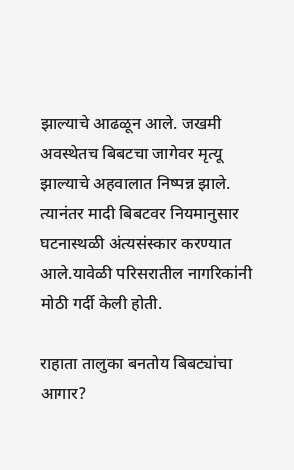झाल्याचे आढळून आले. जखमी अवस्थेतच बिबटचा जागेवर मृत्यू झाल्याचे अहवालात निष्पन्न झाले. त्यानंतर मादी बिबटवर नियमानुसार घटनास्थळी अंत्यसंस्कार करण्यात आले.यावेळी परिसरातील नागरिकांनी मोठी गर्दी केली होती.

राहाता तालुका बनतोय बिबट्यांचा आगार?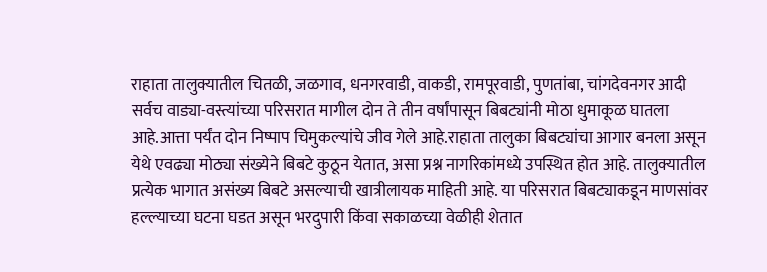राहाता तालुक्यातील चितळी, जळगाव, धनगरवाडी, वाकडी, रामपूरवाडी, पुणतांबा, चांगदेवनगर आदी सर्वच वाड्या-वस्त्यांच्या परिसरात मागील दोन ते तीन वर्षांपासून बिबट्यांनी मोठा धुमाकूळ घातला आहे.आत्ता पर्यंत दोन निष्पाप चिमुकल्यांचे जीव गेले आहे.राहाता तालुका बिबट्यांचा आगार बनला असून येथे एवढ्या मोठ्या संख्येने बिबटे कुठून येतात, असा प्रश्न नागरिकांमध्ये उपस्थित होत आहे. तालुक्यातील प्रत्येक भागात असंख्य बिबटे असल्याची खात्रीलायक माहिती आहे. या परिसरात बिबट्याकडून माणसांवर हल्ल्याच्या घटना घडत असून भरदुपारी किंवा सकाळच्या वेळीही शेतात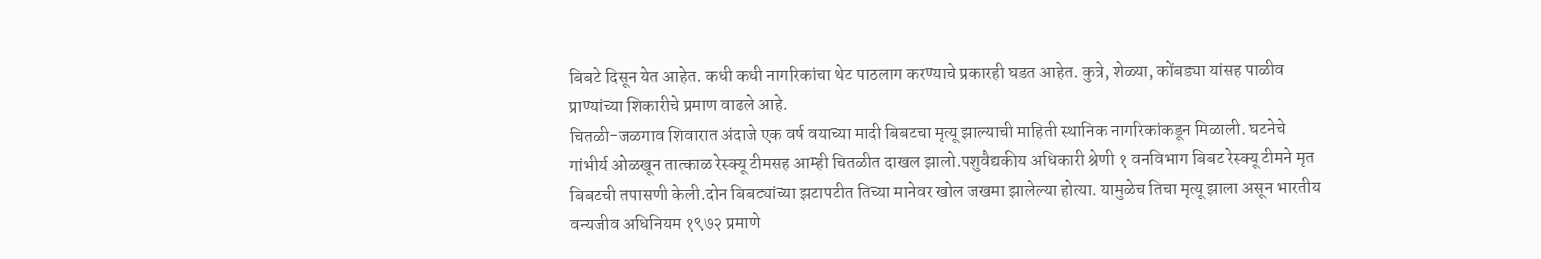बिबटे दिसून येत आहेत. कधी कधी नागरिकांचा थेट पाठलाग करण्याचे प्रकारही घडत आहेत. कुत्रे, शेळ्या, कोंबड्या यांसह पाळीव प्राण्यांच्या शिकारीचे प्रमाण वाढले आहे.
चितळी-जळगाव शिवारात अंदाजे एक वर्ष वयाच्या मादी बिबटचा मृत्यू झाल्याची माहिती स्थानिक नागरिकांकडून मिळाली. घटनेचे गांभीर्य ओळखून तात्काळ रेस्क्यू टीमसह आम्ही चितळीत दाखल झालो.पशुवैद्यकीय अधिकारी श्रेणी १ वनविभाग बिबट रेस्क्यू टीमने मृत बिबटची तपासणी केली.दोन बिबट्यांच्या झटापटीत तिच्या मानेवर खोल जखमा झालेल्या होत्या. यामुळेच तिचा मृत्यू झाला असून भारतीय वन्यजीव अधिनियम १९७२ प्रमाणे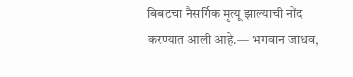बिबटचा नैसर्गिक मृत्यू झाल्याची नोंद करण्यात आली आहे.— भगवान जाधव,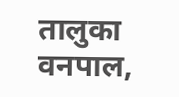तालुका वनपाल,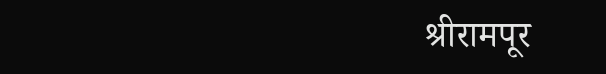श्रीरामपूर